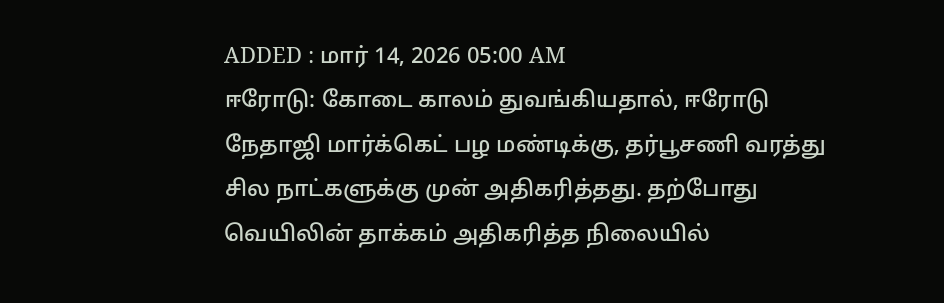ADDED : மார் 14, 2026 05:00 AM
ஈரோடு: கோடை காலம் துவங்கியதால், ஈரோடு நேதாஜி மார்க்கெட் பழ மண்டிக்கு, தர்பூசணி வரத்து சில நாட்களுக்கு முன் அதிகரித்தது. தற்போது வெயிலின் தாக்கம் அதிகரித்த நிலையில்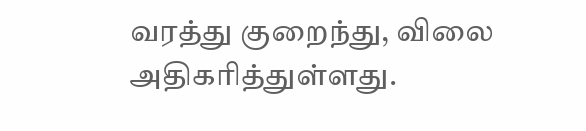வரத்து குறைந்து, விலை அதிகரித்துள்ளது.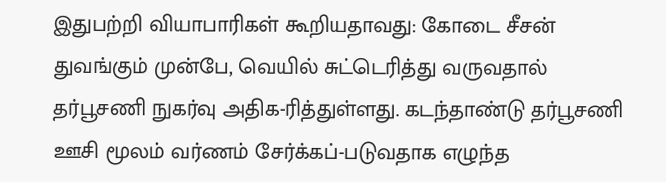இதுபற்றி வியாபாரிகள் கூறியதாவது: கோடை சீசன் துவங்கும் முன்பே, வெயில் சுட்டெரித்து வருவதால் தர்பூசணி நுகர்வு அதிக-ரித்துள்ளது. கடந்தாண்டு தர்பூசணி ஊசி மூலம் வர்ணம் சேர்க்கப்-படுவதாக எழுந்த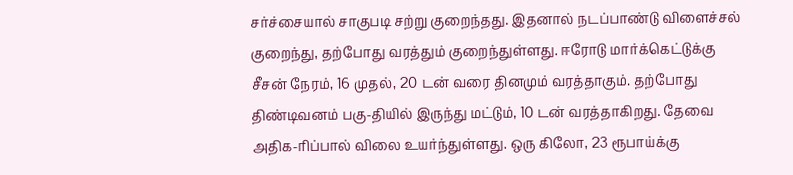சர்ச்சையால் சாகுபடி சற்று குறைந்தது. இதனால் நடப்பாண்டு விளைச்சல் குறைந்து, தற்போது வரத்தும் குறைந்துள்ளது. ஈரோடு மார்க்கெட்டுக்கு சீசன் நேரம், 16 முதல், 20 டன் வரை தினமும் வரத்தாகும். தற்போது திண்டிவனம் பகு-தியில் இருந்து மட்டும், 10 டன் வரத்தாகிறது. தேவை அதிக-ரிப்பால் விலை உயர்ந்துள்ளது. ஒரு கிலோ, 23 ரூபாய்க்கு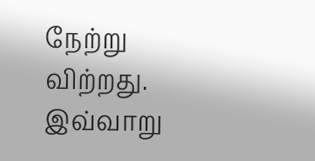நேற்று விற்றது. இவ்வாறு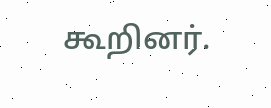கூறினர்.